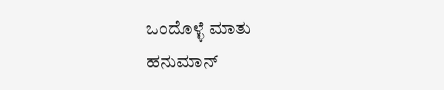ಒಂದೊಳ್ಳೆ ಮಾತು
ಹನುಮಾನ್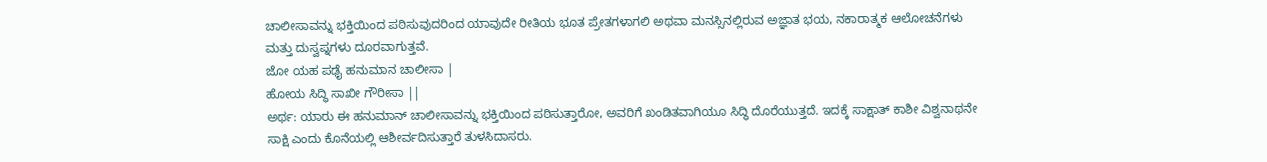ಚಾಲೀಸಾವನ್ನು ಭಕ್ತಿಯಿಂದ ಪಠಿಸುವುದರಿಂದ ಯಾವುದೇ ರೀತಿಯ ಭೂತ ಪ್ರೇತಗಳಾಗಲಿ ಅಥವಾ ಮನಸ್ಸಿನಲ್ಲಿರುವ ಅಜ್ಞಾತ ಭಯ, ನಕಾರಾತ್ಮಕ ಆಲೋಚನೆಗಳು ಮತ್ತು ದುಸ್ವಪ್ನಗಳು ದೂರವಾಗುತ್ತವೆ.
ಜೋ ಯಹ ಪಢೈ ಹನುಮಾನ ಚಾಲೀಸಾ |
ಹೋಯ ಸಿದ್ಧಿ ಸಾಖೀ ಗೌರೀಸಾ ||
ಅರ್ಥ: ಯಾರು ಈ ಹನುಮಾನ್ ಚಾಲೀಸಾವನ್ನು ಭಕ್ತಿಯಿಂದ ಪಠಿಸುತ್ತಾರೋ, ಅವರಿಗೆ ಖಂಡಿತವಾಗಿಯೂ ಸಿದ್ಧಿ ದೊರೆಯುತ್ತದೆ. ಇದಕ್ಕೆ ಸಾಕ್ಷಾತ್ ಕಾಶೀ ವಿಶ್ವನಾಥನೇ ಸಾಕ್ಷಿ ಎಂದು ಕೊನೆಯಲ್ಲಿ ಆಶೀರ್ವದಿಸುತ್ತಾರೆ ತುಳಸಿದಾಸರು.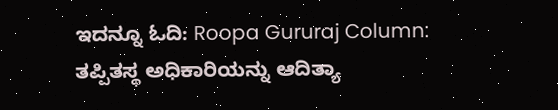ಇದನ್ನೂ ಓದಿ: Roopa Gururaj Column: ತಪ್ಪಿತಸ್ಥ ಅಧಿಕಾರಿಯನ್ನು ಆದಿತ್ಯಾ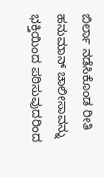ಬಿರ್ಲಾ ನಡೆಸಿಕೊಂಡ ರೀತಿ
ಹನುಮಾನ್ ಚಾಲೀಸಾವನ್ನು ಭಕ್ತಿಯಿಂದ ಪಠಿಸುವುದರಿಂದ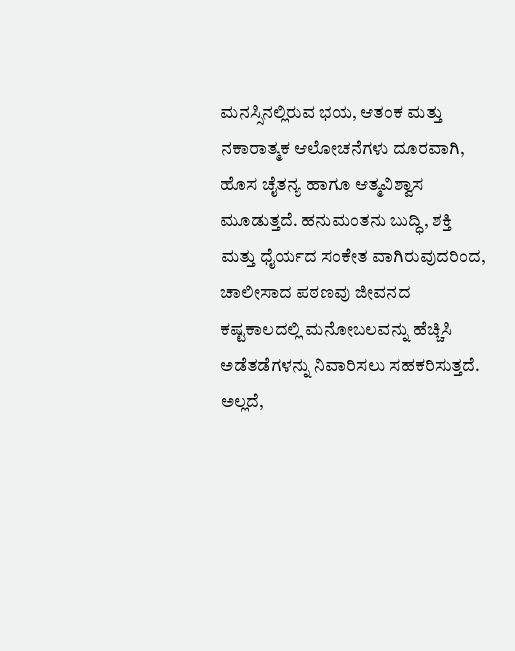ಮನಸ್ಸಿನಲ್ಲಿರುವ ಭಯ, ಆತಂಕ ಮತ್ತು ನಕಾರಾತ್ಮಕ ಆಲೋಚನೆಗಳು ದೂರವಾಗಿ, ಹೊಸ ಚೈತನ್ಯ ಹಾಗೂ ಆತ್ಮವಿಶ್ವಾಸ ಮೂಡುತ್ತದೆ. ಹನುಮಂತನು ಬುದ್ಧಿ, ಶಕ್ತಿ ಮತ್ತು ಧೈರ್ಯದ ಸಂಕೇತ ವಾಗಿರುವುದರಿಂದ, ಚಾಲೀಸಾದ ಪಠಣವು ಜೀವನದ ಕಷ್ಟಕಾಲದಲ್ಲಿ ಮನೋಬಲವನ್ನು ಹೆಚ್ಚಿಸಿ ಅಡೆತಡೆಗಳನ್ನು ನಿವಾರಿಸಲು ಸಹಕರಿಸುತ್ತದೆ.
ಅಲ್ಲದೆ,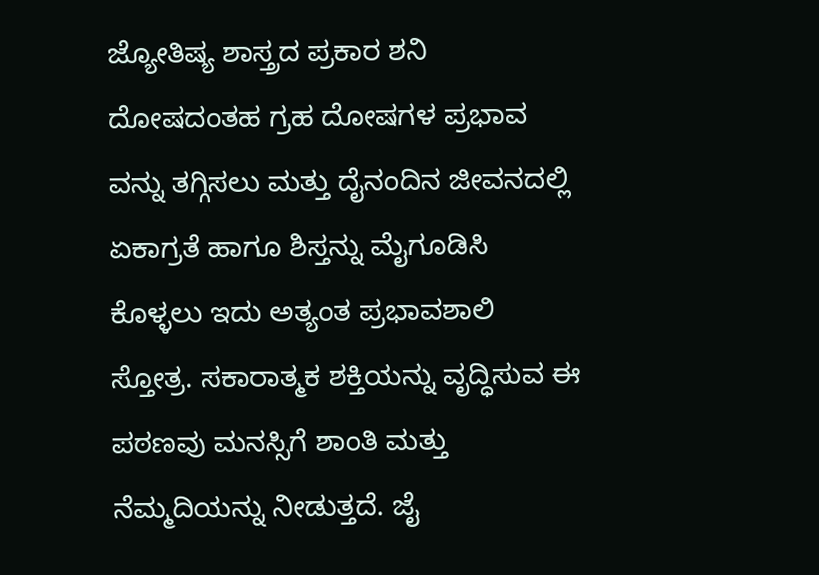ಜ್ಯೋತಿಷ್ಯ ಶಾಸ್ತ್ರದ ಪ್ರಕಾರ ಶನಿ ದೋಷದಂತಹ ಗ್ರಹ ದೋಷಗಳ ಪ್ರಭಾವ ವನ್ನು ತಗ್ಗಿಸಲು ಮತ್ತು ದೈನಂದಿನ ಜೀವನದಲ್ಲಿ ಏಕಾಗ್ರತೆ ಹಾಗೂ ಶಿಸ್ತನ್ನು ಮೈಗೂಡಿಸಿ ಕೊಳ್ಳಲು ಇದು ಅತ್ಯಂತ ಪ್ರಭಾವಶಾಲಿ ಸ್ತೋತ್ರ. ಸಕಾರಾತ್ಮಕ ಶಕ್ತಿಯನ್ನು ವೃದ್ಧಿಸುವ ಈ ಪಠಣವು ಮನಸ್ಸಿಗೆ ಶಾಂತಿ ಮತ್ತು ನೆಮ್ಮದಿಯನ್ನು ನೀಡುತ್ತದೆ. ಜೈ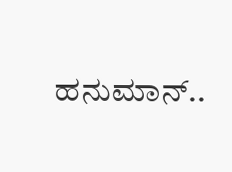ಹನುಮಾನ್..